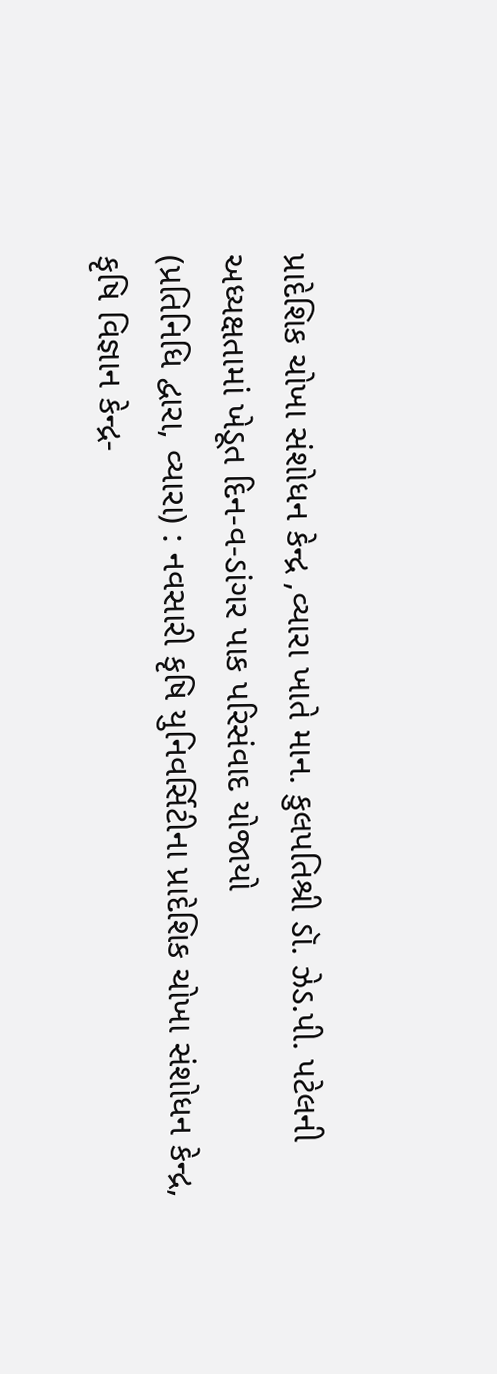પ્રાદેશિક ચોખા સંશોધન કેન્દ્ર ,વ્યારા ખાતે માન. કુલપતિશ્રી ડૉ. ઝેડ.પી. પટેલની અધ્યક્ષતામાં ખેડૂત દિન-વ-ડાંગર પાક પરિસંવાદ યોજાયો
(પ્રતિનિધિ દ્વારા, વ્યારા) : નવસારી કૃષિ યુનિવર્સિટીના પ્રાદેશિક ચોખા સંશોધન કેન્દ્ર, કૃષિ વિજ્ઞાન કેન્દ્ર-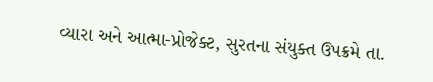વ્યારા અને આત્મા-પ્રોજેક્ટ, સુરતના સંયુક્ત ઉપક્રમે તા.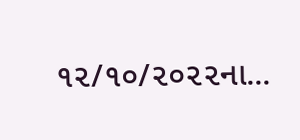૧૨/૧૦/૨૦૨૨ના...